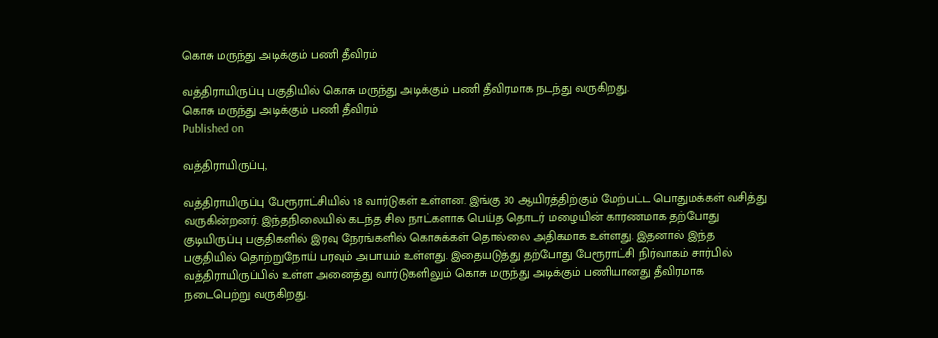கொசு மருந்து அடிக்கும் பணி தீவிரம்

வத்திராயிருப்பு பகுதியில் கொசு மருந்து அடிக்கும் பணி தீவிரமாக நடந்து வருகிறது.
கொசு மருந்து அடிக்கும் பணி தீவிரம்
Published on

வத்திராயிருப்பு,

வத்திராயிருப்பு பேரூராட்சியில் 18 வார்டுகள் உள்ளன. இங்கு 30 ஆயிரத்திற்கும் மேற்பட்ட பொதுமக்கள் வசித்து வருகின்றனர். இந்தநிலையில் கடந்த சில நாட்களாக பெய்த தொடர் மழையின் காரணமாக தற்போது குடியிருப்பு பகுதிகளில் இரவு நேரங்களில் கொசுக்கள் தொல்லை அதிகமாக உள்ளது. இதனால் இந்த பகுதியில் தொற்றுநோய் பரவும் அபாயம் உள்ளது. இதையடுத்து தற்போது பேரூராட்சி நிர்வாகம் சார்பில் வத்திராயிருப்பில் உள்ள அனைத்து வார்டுகளிலும் கொசு மருந்து அடிக்கும் பணியானது தீவிரமாக நடைபெற்று வருகிறது.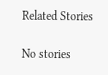Related Stories

No stories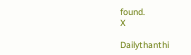found.
X

Dailythanthi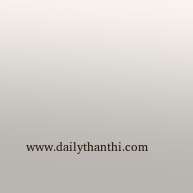www.dailythanthi.com